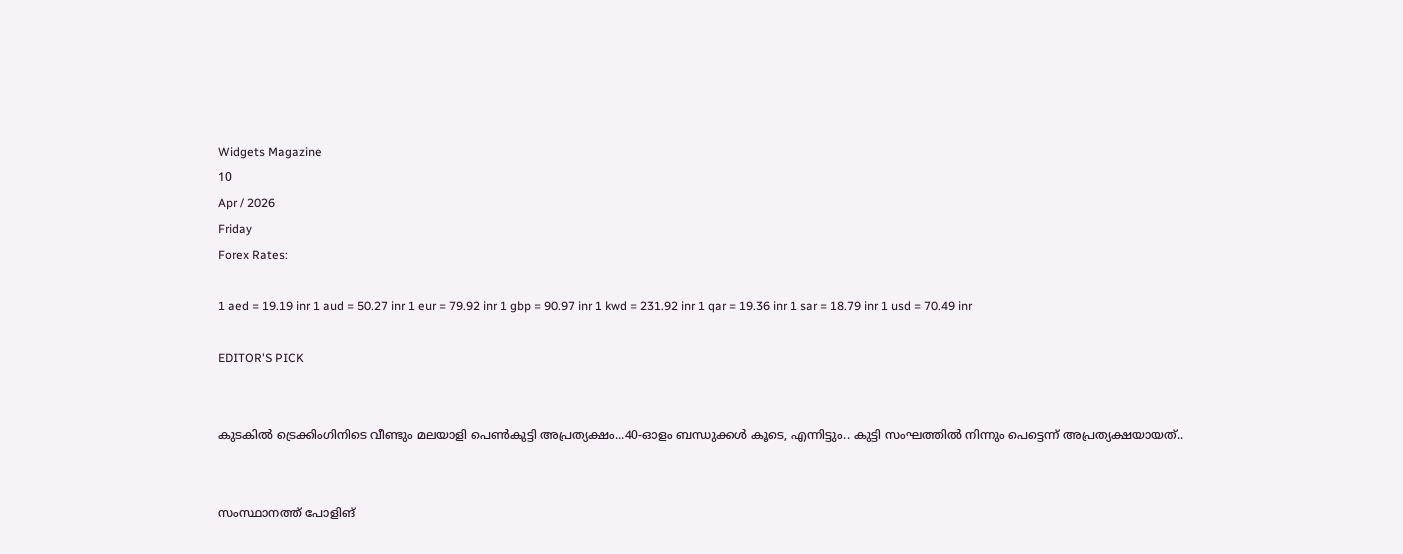Widgets Magazine
10
Apr / 2026
Friday
Forex Rates:

1 aed = 19.19 inr 1 aud = 50.27 inr 1 eur = 79.92 inr 1 gbp = 90.97 inr 1 kwd = 231.92 inr 1 qar = 19.36 inr 1 sar = 18.79 inr 1 usd = 70.49 inr

EDITOR'S PICK


കുടകിൽ ട്രെക്കിംഗിനിടെ വീണ്ടും മലയാളി പെൺകുട്ടി അപ്രത്യക്ഷം...40-ഓളം ബന്ധുക്കൾ കൂടെ, എന്നിട്ടും.. കുട്ടി സംഘത്തില്‍ നിന്നും പെട്ടെന്ന് അപ്രത്യക്ഷയായത്..


സംസ്ഥാനത്ത് പോളിങ്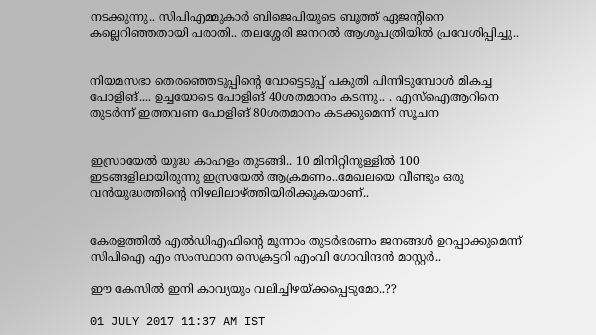നടക്കുന്നു.. സിപിഎമ്മുകാർ ബിജെപിയുടെ ബൂത്ത് ഏജന്റിനെ കല്ലെറിഞ്ഞതായി പരാതി.. തലശ്ശേരി ജനറൽ ആശുപത്രിയിൽ പ്രവേശിപ്പിച്ചു..


നിയമസഭാ തെരഞ്ഞെടുപ്പിന്‍റെ വോട്ടെടുപ്പ് പകുതി പിന്നിടുമ്പോള്‍ മികച്ച പോളിങ്.... ഉച്ചയോടെ പോളിങ് 40ശതമാനം കടന്നു.. . എസ്ഐആറിനെ തുടര്‍ന്ന് ഇത്തവണ പോളിങ് 80ശതമാനം കടക്കുമെന്ന് സൂചന


ഇസ്രായേൽ യുദ്ധ കാഹളം തുടങ്ങി.. 10 മിനിറ്റിനുള്ളില്‍ 100 ഇടങ്ങളിലായിരുന്നു ഇസ്രയേല്‍ ആക്രമണം..മേഖലയെ വീണ്ടും ഒരു വന്‍യുദ്ധത്തിന്റെ നിഴലിലാഴ്ത്തിയിരിക്കുകയാണ്..


കേരളത്തിൽ എൽഡിഎഫിന്റെ മൂന്നാം തുടർഭരണം ജനങ്ങൾ ഉറപ്പാക്കുമെന്ന് സിപിഐ എം സംസ്ഥാന സെക്രട്ടറി എംവി ഗോവിന്ദൻ മാസ്റ്റർ..

ഈ കേസില്‍ ഇനി കാവ്യയും വലിച്ചിഴയ്ക്കപ്പെടുമോ..??

01 JULY 2017 11:37 AM IST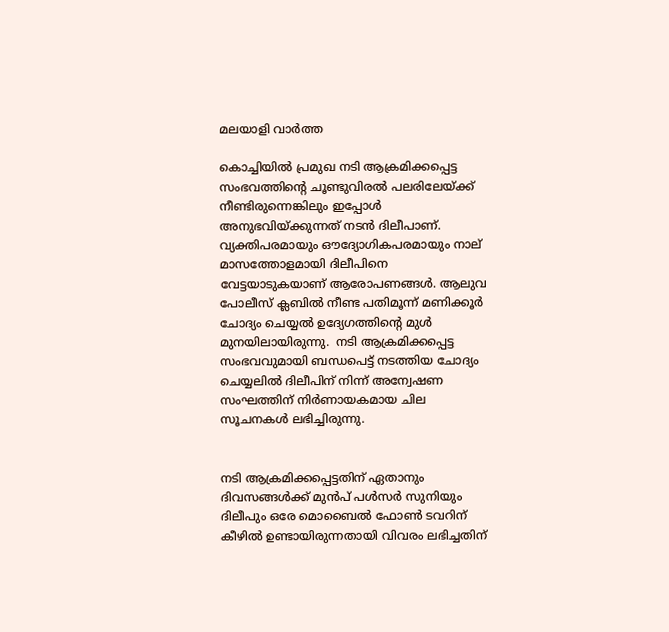മലയാളി വാര്‍ത്ത

കൊച്ചിയില്‍ പ്രമുഖ നടി ആക്രമിക്കപ്പെട്ട സംഭവത്തിന്റെ ചൂണ്ടുവിരല്‍ പലരിലേയ്ക്ക് നീണ്ടിരുന്നെങ്കിലും ഇപ്പോള്‍ അനുഭവിയ്ക്കുന്നത് നടന്‍ ദിലീപാണ്. വ്യക്തിപരമായും ഔദ്യോഗികപരമായും നാല് മാസത്തോളമായി ദിലീപിനെ വേട്ടയാടുകയാണ് ആരോപണങ്ങള്‍. ആലുവ പോലീസ് ക്ലബില്‍ നീണ്ട പതിമൂന്ന് മണിക്കൂര്‍ ചോദ്യം ചെയ്യല്‍ ഉദ്യേഗത്തിന്റെ മുള്‍ മുനയിലായിരുന്നു.  നടി ആക്രമിക്കപ്പെട്ട സംഭവവുമായി ബന്ധപെട്ട് നടത്തിയ ചോദ്യം ചെയ്യലില്‍ ദിലീപിന് നിന്ന് അന്വേഷണ സംഘത്തിന് നിര്‍ണായകമായ ചില സൂചനകള്‍ ലഭിച്ചിരുന്നു.


നടി ആക്രമിക്കപ്പെട്ടതിന് ഏതാനും ദിവസങ്ങള്‍ക്ക് മുന്‍പ് പള്‍സര്‍ സുനിയും ദിലീപും ഒരേ മൊബൈല്‍ ഫോണ്‍ ടവറിന് കീഴില്‍ ഉണ്ടായിരുന്നതായി വിവരം ലഭിച്ചതിന്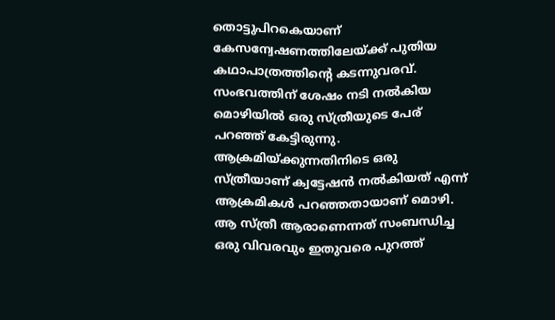തൊട്ടുപിറകെയാണ് കേസന്വേഷണത്തിലേയ്ക്ക് പുതിയ കഥാപാത്രത്തിന്റെ കടന്നുവരവ്. സംഭവത്തിന് ശേഷം നടി നല്‍കിയ മൊഴിയില്‍ ഒരു സ്ത്രീയുടെ പേര് പറഞ്ഞ് കേട്ടിരുന്നു. ആക്രമിയ്ക്കുന്നതിനിടെ ഒരു സ്ത്രീയാണ് ക്വട്ടേഷന്‍ നല്‍കിയത് എന്ന് ആക്രമികള്‍ പറഞ്ഞതായാണ് മൊഴി. ആ സ്ത്രീ ആരാണെന്നത് സംബന്ധിച്ച ഒരു വിവരവും ഇതുവരെ പുറത്ത്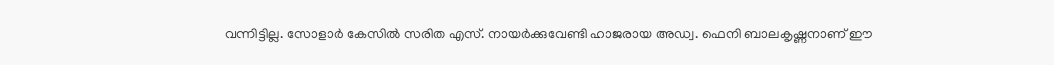വന്നിട്ടില്ല. സോളാര്‍ കേസില്‍ സരിത എസ്. നായര്‍ക്കുവേണ്ടി ഹാജരായ അഡ്വ. ഫെനി ബാലകൃഷ്ണനാണ് ഈ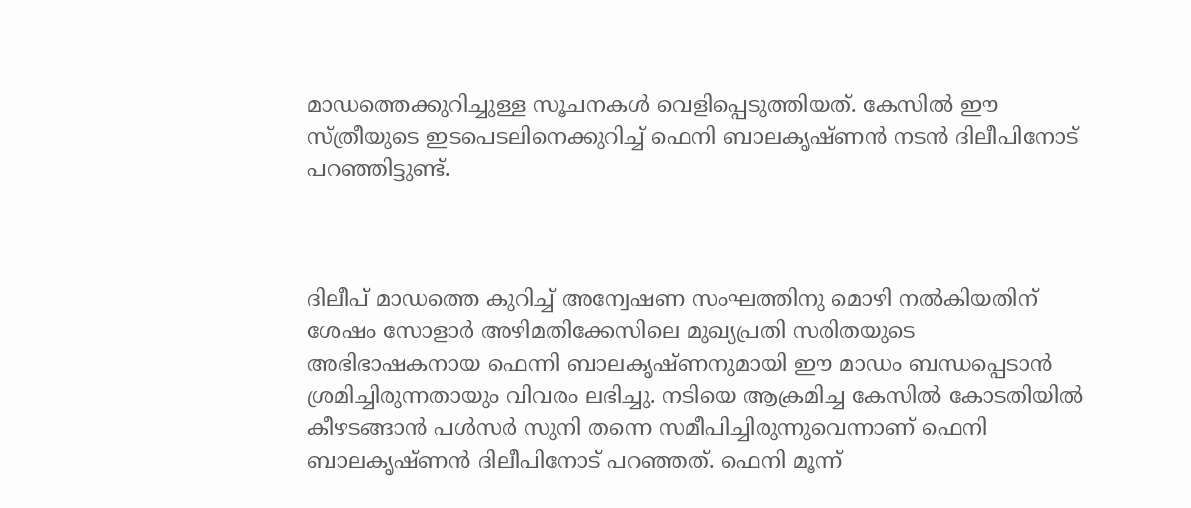മാഡത്തെക്കുറിച്ചുള്ള സൂചനകള്‍ വെളിപ്പെടുത്തിയത്. കേസില്‍ ഈ സ്ത്രീയുടെ ഇടപെടലിനെക്കുറിച്ച് ഫെനി ബാലകൃഷ്ണന്‍ നടന്‍ ദിലീപിനോട് പറഞ്ഞിട്ടുണ്ട്.



ദിലീപ് മാഡത്തെ കുറിച്ച് അന്വേഷണ സംഘത്തിനു മൊഴി നല്‍കിയതിന് ശേഷം സോളാര്‍ അഴിമതിക്കേസിലെ മുഖ്യപ്രതി സരിതയുടെ അഭിഭാഷകനായ ഫെന്നി ബാലകൃഷ്ണനുമായി ഈ മാഡം ബന്ധപ്പെടാന്‍ ശ്രമിച്ചിരുന്നതായും വിവരം ലഭിച്ചു. നടിയെ ആക്രമിച്ച കേസില്‍ കോടതിയില്‍ കീഴടങ്ങാന്‍ പള്‍സര്‍ സുനി തന്നെ സമീപിച്ചിരുന്നുവെന്നാണ് ഫെനി ബാലകൃഷ്ണന്‍ ദിലീപിനോട് പറഞ്ഞത്. ഫെനി മൂന്ന്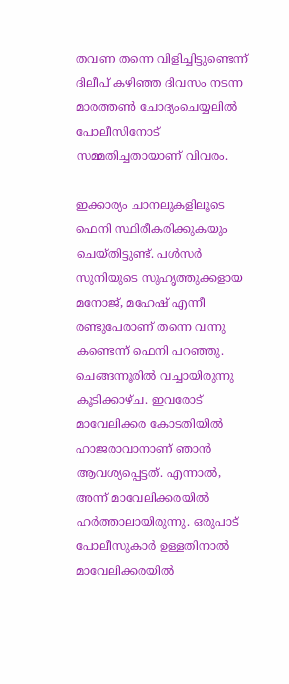തവണ തന്നെ വിളിച്ചിട്ടുണ്ടെന്ന് ദിലീപ് കഴിഞ്ഞ ദിവസം നടന്ന മാരത്തണ്‍ ചോദ്യംചെയ്യലില്‍ പോലീസിനോട് സമ്മതിച്ചതായാണ് വിവരം.

ഇക്കാര്യം ചാനലുകളിലൂടെ ഫെനി സ്ഥിരീകരിക്കുകയും ചെയ്തിട്ടുണ്ട്. പള്‍സര്‍ സുനിയുടെ സുഹൃത്തുക്കളായ മനോജ്, മഹേഷ് എന്നീ രണ്ടുപേരാണ് തന്നെ വന്നു കണ്ടെന്ന് ഫെനി പറഞ്ഞു. ചെങ്ങന്നൂരില്‍ വച്ചായിരുന്നു കൂടിക്കാഴ്ച. ഇവരോട് മാവേലിക്കര കോടതിയില്‍ ഹാജരാവാനാണ് ഞാന്‍ ആവശ്യപ്പെട്ടത്. എന്നാല്‍, അന്ന് മാവേലിക്കരയില്‍ ഹര്‍ത്താലായിരുന്നു. ഒരുപാട് പോലീസുകാര്‍ ഉള്ളതിനാല്‍ മാവേലിക്കരയില്‍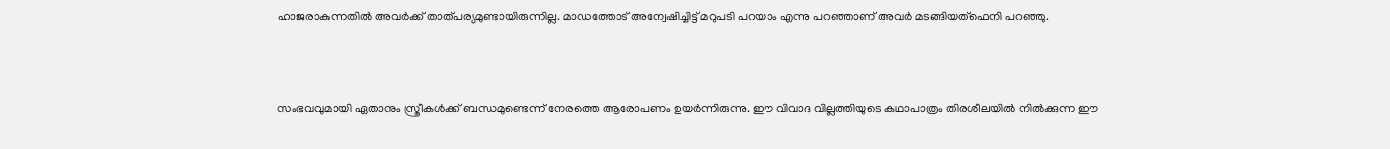ഹാജരാകുന്നതില്‍ അവര്‍ക്ക് താത്പര്യമുണ്ടായിരുന്നില്ല. മാഡത്തോട് അന്വേഷിച്ചിട്ട് മറുപടി പറയാം എന്നു പറഞ്ഞാണ് അവര്‍ മടങ്ങിയത്ഫെനി പറഞ്ഞു.



സംഭവവുമായി ഏതാനും സ്ത്രീകള്‍ക്ക് ബന്ധമുണ്ടെന്ന് നേരത്തെ ആരോപണം ഉയര്‍ന്നിരുന്നു. ഈ വിവാദ വില്ലത്തിയുടെ കഥാപാത്രം തിരശീലയില്‍ നില്‍ക്കുന്ന ഈ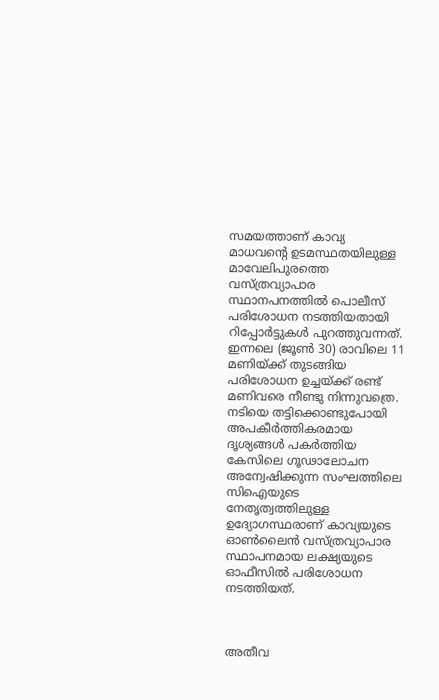സമയത്താണ് കാവ്യ മാധവന്റെ ഉടമസ്ഥതയിലുള്ള മാവേലിപുരത്തെ വസ്ത്രവ്യാപാര സ്ഥാനപനത്തില്‍ പൊലീസ് പരിശോധന നടത്തിയതായി റിപ്പോര്‍ട്ടുകള്‍ പുറത്തുവന്നത്. ഇന്നലെ (ജൂണ്‍ 30) രാവിലെ 11 മണിയ്ക്ക് തുടങ്ങിയ പരിശോധന ഉച്ചയ്ക്ക് രണ്ട് മണിവരെ നീണ്ടു നിന്നുവത്രെ. നടിയെ തട്ടിക്കൊണ്ടുപോയി അപകീര്‍ത്തികരമായ ദൃശ്യങ്ങള്‍ പകര്‍ത്തിയ കേസിലെ ഗൂഢാലോചന അന്വേഷിക്കുന്ന സംഘത്തിലെ സിഐയുടെ നേതൃത്വത്തിലുള്ള ഉദ്യോഗസ്ഥരാണ് കാവ്യയുടെ ഓണ്‍ലൈന്‍ വസ്ത്രവ്യാപാര സ്ഥാപനമായ ലക്ഷ്യയുടെ ഓഫീസില്‍ പരിശോധന നടത്തിയത്.



അതീവ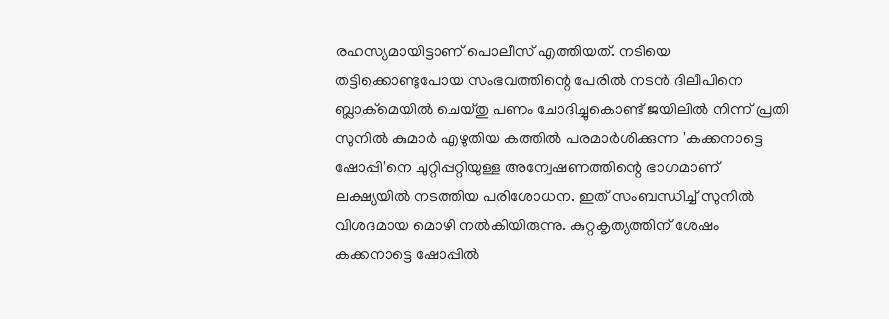രഹസ്യമായിട്ടാണ് പൊലീസ് എത്തിയത്. നടിയെ തട്ടിക്കൊണ്ടുപോയ സംഭവത്തിന്റെ പേരില്‍ നടന്‍ ദിലീപിനെ ബ്ലാക്മെയില്‍ ചെയ്തു പണം ചോദിച്ചുകൊണ്ട് ജയിലില്‍ നിന്ന് പ്രതി സുനില്‍ കുമാര്‍ എഴുതിയ കത്തില്‍ പരമാര്‍ശിക്കുന്ന 'കക്കനാട്ടെ ഷോപ്പി'നെ ചുറ്റിപ്പറ്റിയുള്ള അന്വേഷണത്തിന്റെ ഭാഗമാണ് ലക്ഷ്യയില്‍ നടത്തിയ പരിശോധന. ഇത് സംബന്ധിച്ച് സുനില്‍ വിശദമായ മൊഴി നല്‍കിയിരുന്നു. കുറ്റകൃത്യത്തിന് ശേഷം കക്കനാട്ടെ ഷോപ്പില്‍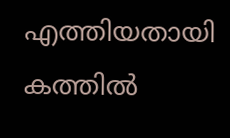എത്തിയതായി കത്തില്‍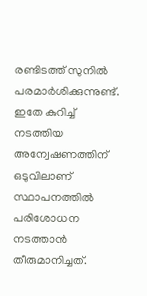രണ്ടിടത്ത് സുനില്‍ പരമാര്‍ശിക്കുന്നുണ്ട്. ഇതേ കുറിച്ച് നടത്തിയ അന്വേഷണത്തിന് ഒടുവിലാണ് സ്ഥാപനത്തില്‍ പരിശോധന നടത്താന്‍ തീരുമാനിച്ചത്.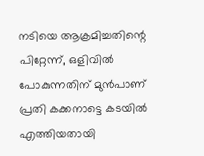നടിയെ ആക്രമിച്ചതിന്റെ പിറ്റേന്ന്, ഒളിവില്‍ പോകുന്നതിന് മുന്‍പാണ് പ്രതി കക്കനാട്ടെ കടയില്‍ എത്തിയതായി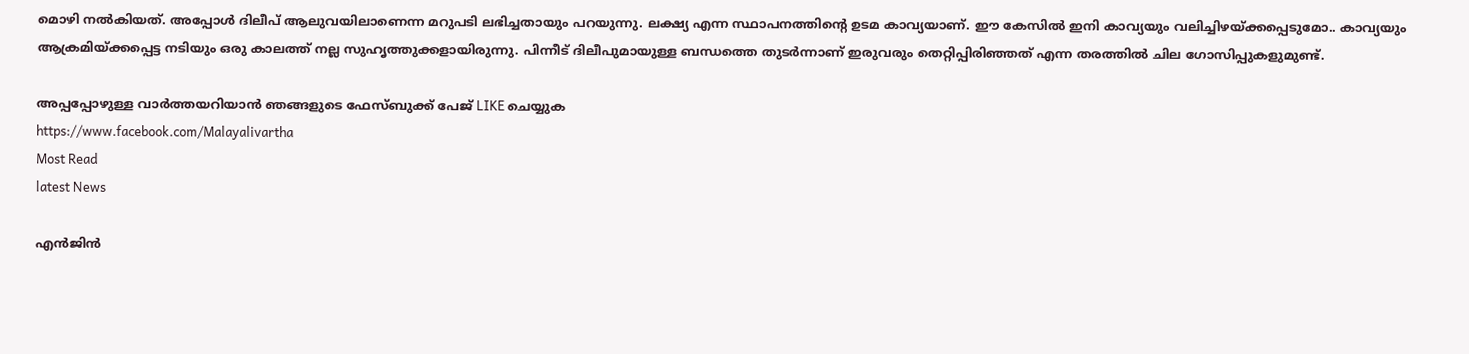മൊഴി നല്‍കിയത്. അപ്പോള്‍ ദിലീപ് ആലുവയിലാണെന്ന മറുപടി ലഭിച്ചതായും പറയുന്നു. ലക്ഷ്യ എന്ന സ്ഥാപനത്തിന്റെ ഉടമ കാവ്യയാണ്. ഈ കേസില്‍ ഇനി കാവ്യയും വലിച്ചിഴയ്ക്കപ്പെടുമോ.. കാവ്യയും ആക്രമിയ്ക്കപ്പെട്ട നടിയും ഒരു കാലത്ത് നല്ല സുഹൃത്തുക്കളായിരുന്നു. പിന്നീട് ദിലീപുമായുള്ള ബന്ധത്തെ തുടര്‍ന്നാണ് ഇരുവരും തെറ്റിപ്പിരിഞ്ഞത് എന്ന തരത്തില്‍ ചില ഗോസിപ്പുകളുമുണ്ട്.

അപ്പപ്പോഴുള്ള വാര്‍ത്തയറിയാന്‍ ഞങ്ങളുടെ ഫേസ്‌ബുക്ക്‌ പേജ് LIKE ചെയ്യുക
https://www.facebook.com/Malayalivartha
Most Read
latest News

എന്‍ജിന്‍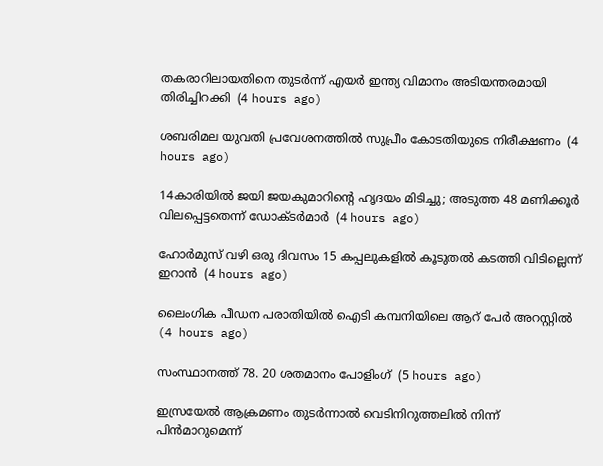തകരാറിലായതിനെ തുടര്‍ന്ന് എയര്‍ ഇന്ത്യ വിമാനം അടിയന്തരമായി തിരിച്ചിറക്കി  (4 hours ago)

ശബരിമല യുവതി പ്രവേശനത്തില്‍ സുപ്രീം കോടതിയുടെ നിരീക്ഷണം  (4 hours ago)

14കാരിയില്‍ ജയി ജയകുമാറിന്റെ ഹൃദയം മിടിച്ചു; അടുത്ത 48 മണിക്കൂര്‍ വിലപ്പെട്ടതെന്ന് ഡോക്ടര്‍മാര്‍  (4 hours ago)

ഹോര്‍മുസ് വഴി ഒരു ദിവസം 15 കപ്പലുകളില്‍ കൂടുതല്‍ കടത്തി വിടില്ലെന്ന് ഇറാന്‍  (4 hours ago)

ലൈംഗിക പീഡന പരാതിയില്‍ ഐടി കമ്പനിയിലെ ആറ് പേര്‍ അറസ്റ്റില്‍  (4 hours ago)

സംസ്ഥാനത്ത് 78. 20 ശതമാനം പോളിംഗ്  (5 hours ago)

ഇസ്രയേല്‍ ആക്രമണം തുടര്‍ന്നാല്‍ വെടിനിറുത്തലില്‍ നിന്ന് പിന്‍മാറുമെന്ന്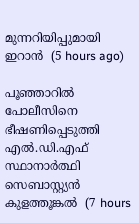മുന്നറിയിപ്പുമായി ഇറാന്‍  (5 hours ago)

പൂഞ്ഞാറില്‍ പോലീസിനെ ഭീഷണിപ്പെടുത്തി എല്‍.ഡി.എഫ് സ്ഥാനാര്‍ത്ഥി സെബാസ്റ്റ്യന്‍ കുളത്തൂങ്കല്‍  (7 hours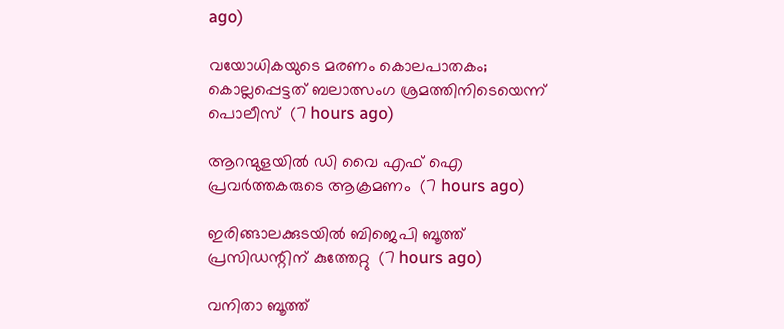ago)

വയോധികയുടെ മരണം കൊലപാതകം; കൊല്ലപ്പെട്ടത് ബലാത്സംഗ ശ്രമത്തിനിടെയെന്ന് പൊലീസ്  (7 hours ago)

ആറന്മുളയില്‍ ഡി വൈ എഫ് ഐ പ്രവര്‍ത്തകരുടെ ആക്രമണം  (7 hours ago)

ഇരിങ്ങാലക്കുടയില്‍ ബിജെപി ബൂത്ത് പ്രസിഡന്റിന് കുത്തേറ്റു  (7 hours ago)

വനിതാ ബൂത്ത്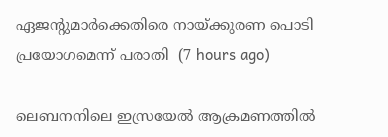ഏജന്റുമാര്‍ക്കെതിരെ നായ്ക്കുരണ പൊടി പ്രയോഗമെന്ന് പരാതി  (7 hours ago)

ലെബനനിലെ ഇസ്രയേല്‍ ആക്രമണത്തില്‍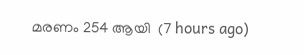മരണം 254 ആയി  (7 hours ago)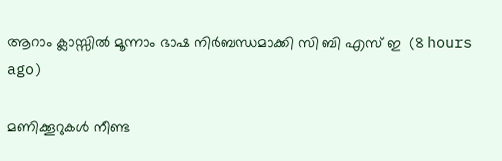ആറാം ക്ലാസ്സില്‍ മൂന്നാം ഭാഷ നിര്‍ബന്ധമാക്കി സി ബി എസ് ഇ  (8 hours ago)

മണിക്കൂറുകള്‍ നീണ്ട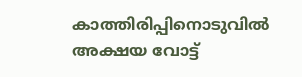കാത്തിരിപ്പിനൊടുവില്‍ അക്ഷയ വോട്ട്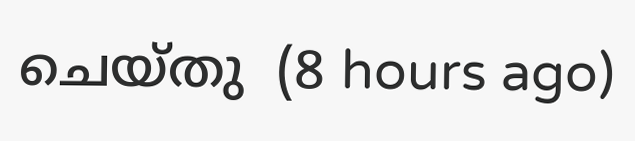ചെയ്തു  (8 hours ago)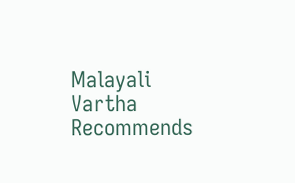Malayali Vartha Recommends